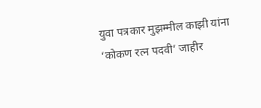युवा पत्रकार मुझम्मील काझी यांना ‘कोकण रत्न पदवी’ जाहीर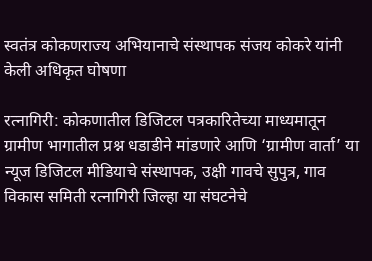स्वतंत्र कोकणराज्य अभियानाचे संस्थापक संजय कोकरे यांनी केली अधिकृत घोषणा

रत्नागिरी: कोकणातील डिजिटल पत्रकारितेच्या माध्यमातून ग्रामीण भागातील प्रश्न धडाडीने मांडणारे आणि ‘ग्रामीण वार्ता’ या न्यूज डिजिटल मीडियाचे संस्थापक, उक्षी गावचे सुपुत्र, गाव विकास समिती रत्नागिरी जिल्हा या संघटनेचे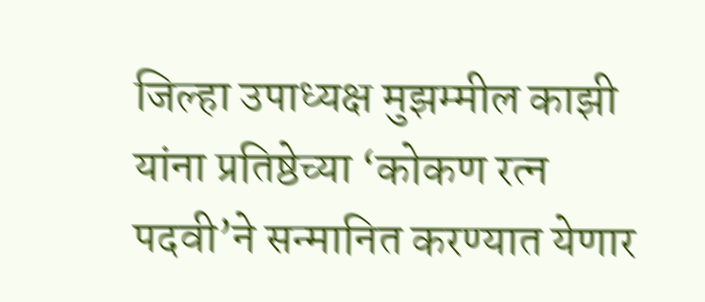जिल्हा उपाध्यक्ष मुझम्मील काझी यांना प्रतिष्ठेच्या ‘कोकण रत्न पदवी’ने सन्मानित करण्यात येणार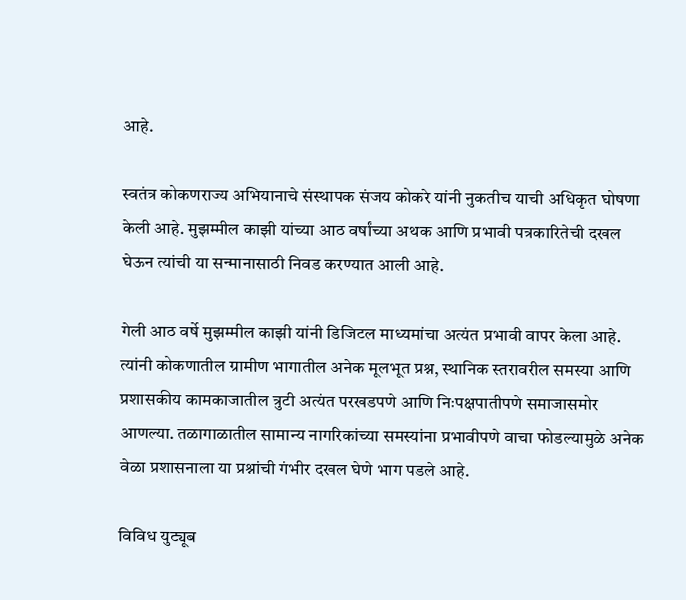आहे.

स्वतंत्र कोकणराज्य अभियानाचे संस्थापक संजय कोकरे यांनी नुकतीच याची अधिकृत घोषणा केली आहे. मुझम्मील काझी यांच्या आठ वर्षांच्या अथक आणि प्रभावी पत्रकारितेची दखल घेऊन त्यांची या सन्मानासाठी निवड करण्यात आली आहे.

गेली आठ वर्षे मुझम्मील काझी यांनी डिजिटल माध्यमांचा अत्यंत प्रभावी वापर केला आहे. त्यांनी कोकणातील ग्रामीण भागातील अनेक मूलभूत प्रश्न, स्थानिक स्तरावरील समस्या आणि प्रशासकीय कामकाजातील त्रुटी अत्यंत परखडपणे आणि निःपक्षपातीपणे समाजासमोर आणल्या. तळागाळातील सामान्य नागरिकांच्या समस्यांना प्रभावीपणे वाचा फोडल्यामुळे अनेक वेळा प्रशासनाला या प्रश्नांची गंभीर दखल घेणे भाग पडले आहे.

विविध युट्यूब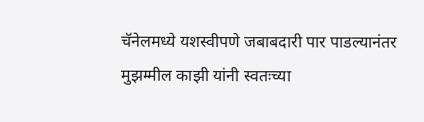चॅनेलमध्ये यशस्वीपणे जबाबदारी पार पाडल्यानंतर मुझम्मील काझी यांनी स्वतःच्या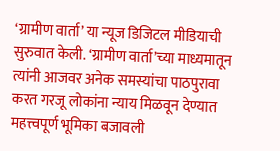‘ग्रामीण वार्ता’ या न्यूज डिजिटल मीडियाची सुरुवात केली. ‘ग्रामीण वार्ता’च्या माध्यमातून त्यांनी आजवर अनेक समस्यांचा पाठपुरावा करत गरजू लोकांना न्याय मिळवून देण्यात महत्त्वपूर्ण भूमिका बजावली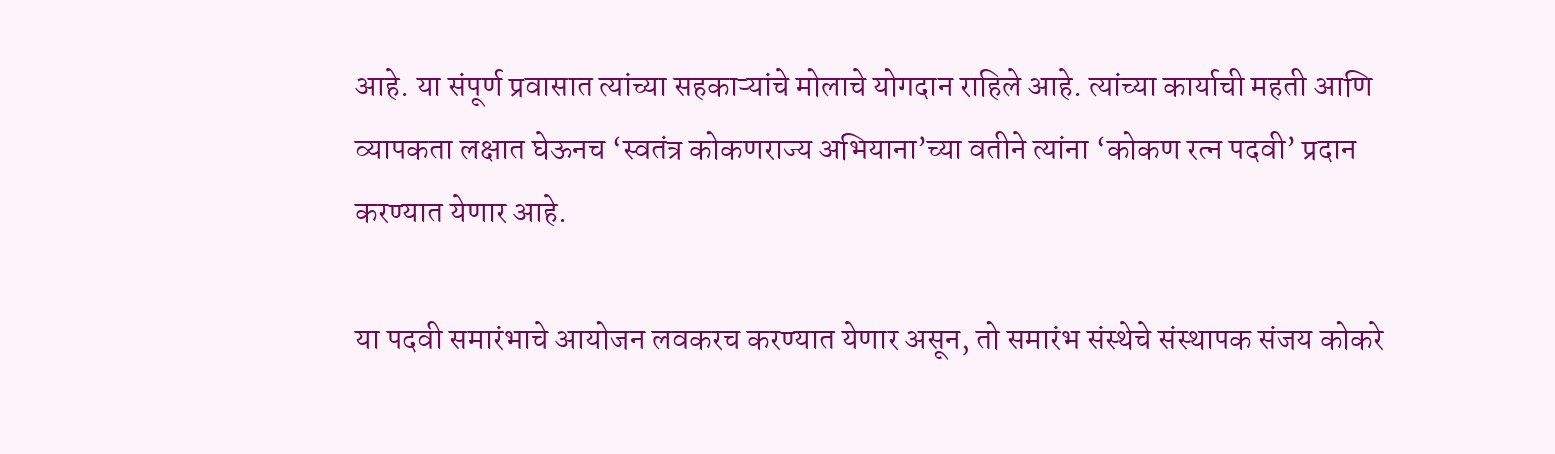आहे. या संपूर्ण प्रवासात त्यांच्या सहकाऱ्यांचे मोलाचे योगदान राहिले आहे. त्यांच्या कार्याची महती आणि व्यापकता लक्षात घेऊनच ‘स्वतंत्र कोकणराज्य अभियाना’च्या वतीने त्यांना ‘कोकण रत्न पदवी’ प्रदान करण्यात येणार आहे.

या पदवी समारंभाचे आयोजन लवकरच करण्यात येणार असून, तो समारंभ संस्थेचे संस्थापक संजय कोकरे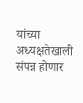यांच्या अध्यक्षतेखाली संपन्न होणार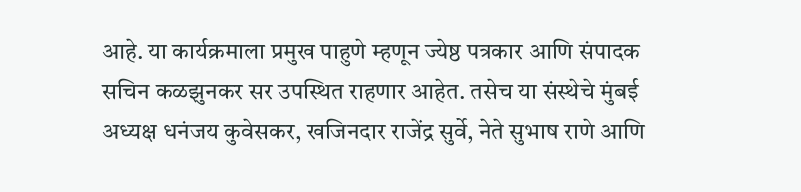आहे. या कार्यक्रमाला प्रमुख पाहुणे म्हणून ज्येष्ठ पत्रकार आणि संपादक सचिन कळझुनकर सर उपस्थित राहणार आहेत. तसेच या संस्थेचे मुंबई अध्यक्ष धनंजय कुवेसकर, खजिनदार राजेंद्र सुर्वे, नेते सुभाष राणे आणि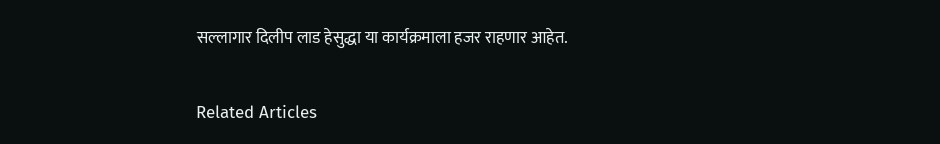सल्लागार दिलीप लाड हेसुद्धा या कार्यक्रमाला हजर राहणार आहेत.

Related Articles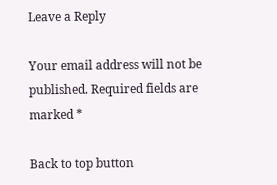Leave a Reply

Your email address will not be published. Required fields are marked *

Back to top button